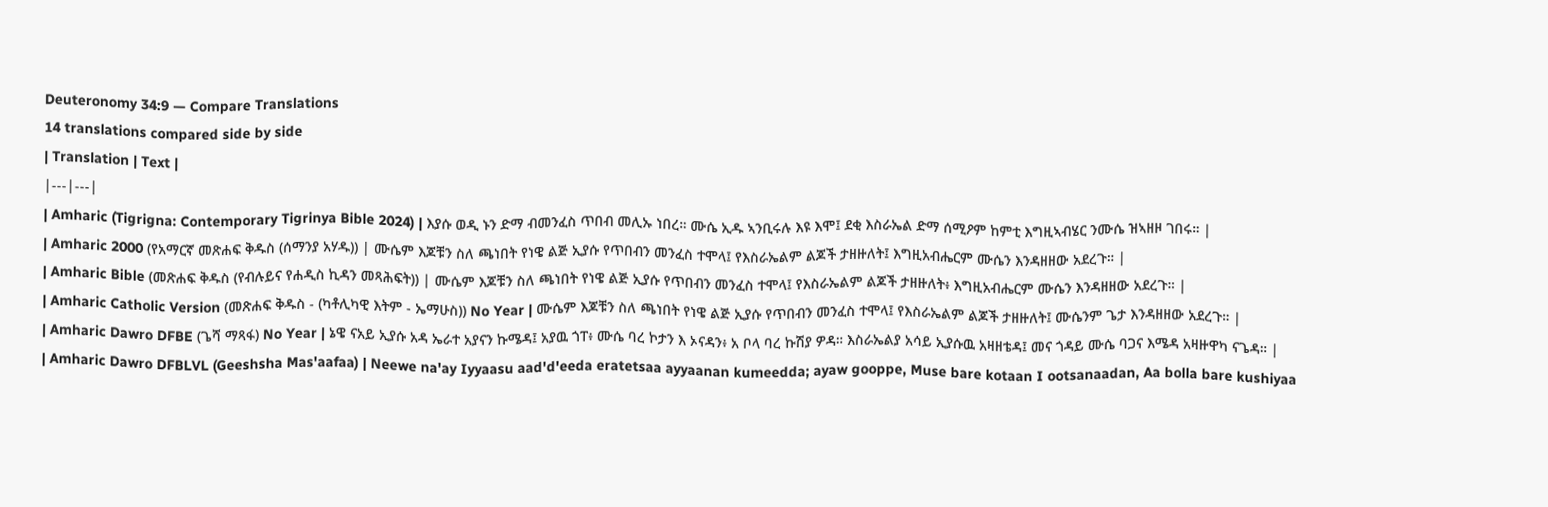Deuteronomy 34:9 — Compare Translations
14 translations compared side by side
| Translation | Text |
|---|---|
| Amharic (Tigrigna: Contemporary Tigrinya Bible 2024) | እያሱ ወዲ ኑን ድማ ብመንፈስ ጥበብ መሊኡ ነበረ። ሙሴ ኢዱ ኣንቢሩሉ እዩ እሞ፤ ደቂ እስራኤል ድማ ሰሚዖም ከምቲ እግዚኣብሄር ንሙሴ ዝኣዘዞ ገበሩ። |
| Amharic 2000 (የአማርኛ መጽሐፍ ቅዱስ (ሰማንያ አሃዱ)) | ሙሴም እጆቹን ስለ ጫነበት የነዌ ልጅ ኢያሱ የጥበብን መንፈስ ተሞላ፤ የእስራኤልም ልጆች ታዘዙለት፤ እግዚአብሔርም ሙሴን እንዳዘዘው አደረጉ። |
| Amharic Bible (መጽሐፍ ቅዱስ (የብሉይና የሐዲስ ኪዳን መጻሕፍት)) | ሙሴም እጆቹን ስለ ጫነበት የነዌ ልጅ ኢያሱ የጥበብን መንፈስ ተሞላ፤ የእስራኤልም ልጆች ታዘዙለት፥ እግዚአብሔርም ሙሴን እንዳዘዘው አደረጉ። |
| Amharic Catholic Version (መጽሐፍ ቅዱስ - (ካቶሊካዊ እትም - ኤማሁስ)) No Year | ሙሴም እጆቹን ስለ ጫነበት የነዌ ልጅ ኢያሱ የጥበብን መንፈስ ተሞላ፤ የእስራኤልም ልጆች ታዘዙለት፤ ሙሴንም ጌታ እንዳዘዘው አደረጉ። |
| Amharic Dawro DFBE (ጌሻ ማጻፋ) No Year | ኔዌ ናአይ ኢያሱ አዳ ኤራተ አያናን ኩሜዳ፤ አያዉ ጎፐ፥ ሙሴ ባረ ኮታን እ ኦናዳን፥ አ ቦላ ባረ ኩሽያ ዎዳ። እስራኤልያ አሳይ ኢያሱዉ አዛዘቴዳ፤ መና ጎዳይ ሙሴ ባጋና እሜዳ አዛዙዋካ ናጌዳ። |
| Amharic Dawro DFBLVL (Geeshsha Mas'aafaa) | Neewe na'ay Iyyaasu aad'd'eeda eratetsaa ayyaanan kumeedda; ayaw gooppe, Muse bare kotaan I ootsanaadan, Aa bolla bare kushiyaa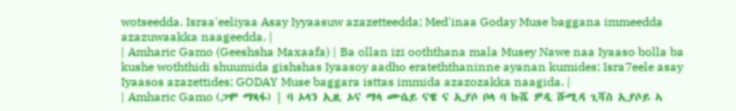wotseedda. Israa'eeliyaa Asay Iyyaasuw azazetteedda; Med'inaa Goday Muse baggana immeedda azazuwaakka naageedda. |
| Amharic Gamo (Geeshsha Maxaafa) | Ba ollan izi ooththana mala Musey Nawe naa Iyaaso bolla ba kushe woththidi shuumida gishshas Iyaasoy aadho erateththaninne ayanan kumides; Isra7eele asay Iyaasos azazettides; GODAY Muse baggara isttas immida azazozakka naagida. |
| Amharic Gamo (ጋሞ ማጻፋ) | ባ ኦላን ኢዚ ኦና ማላ ሙሴይ ናዌ ና ኢያሶ ቦላ ባ ኩሼ ዎዲ ሹሚዳ ጊሻስ ኢያሶይ ኣ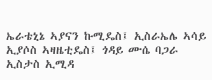ኤራቴኒኔ ኣያናን ኩሚዴስ፤ ኢስራኤሌ ኣሳይ ኢያሶስ ኣዛዜቲዴስ፤ ጎዳይ ሙሴ ባጋራ ኢስታስ ኢሚዳ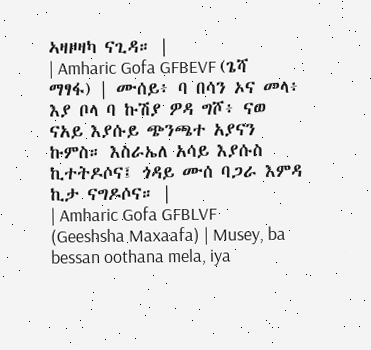ኣዛዞዛካ ናጊዳ። |
| Amharic Gofa GFBEVF (ጌሻ ማፃፋ) | ሙሰይ፥ ባ በሳን ኦና መላ፥ እያ ቦላ ባ ኩሽያ ዎዳ ግሾ፥ ናወ ናአይ እያሱይ ጭንጫተ አያናን ኩምስ። እስራኤለ አሳይ እያሱስ ኪተትዶሶና፤ ጎዳይ ሙሰ ባጋራ እምዳ ኪታ ናግዶሶና። |
| Amharic Gofa GFBLVF (Geeshsha Maxaafa) | Musey, ba bessan oothana mela, iya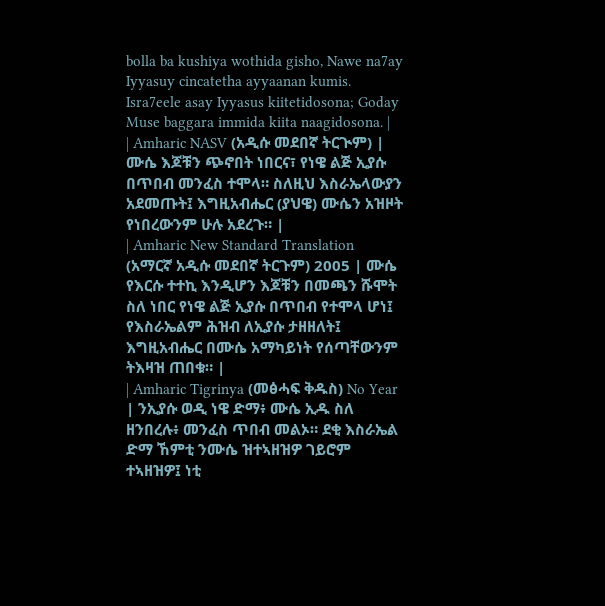bolla ba kushiya wothida gisho, Nawe na7ay Iyyasuy cincatetha ayyaanan kumis. Isra7eele asay Iyyasus kiitetidosona; Goday Muse baggara immida kiita naagidosona. |
| Amharic NASV (አዲሱ መደበኛ ትርጒም) | ሙሴ እጆቹን ጭኖበት ነበርና፣ የነዌ ልጅ ኢያሱ በጥበብ መንፈስ ተሞላ። ስለዚህ እስራኤላውያን አደመጡት፤ እግዚአብሔር (ያህዌ) ሙሴን አዝዞት የነበረውንም ሁሉ አደረጉ። |
| Amharic New Standard Translation (አማርኛ አዲሱ መደበኛ ትርጉም) 2005 | ሙሴ የእርሱ ተተኪ እንዲሆን እጆቹን በመጫን ሹሞት ስለ ነበር የነዌ ልጅ ኢያሱ በጥበብ የተሞላ ሆነ፤ የእስራኤልም ሕዝብ ለኢያሱ ታዘዘለት፤ እግዚአብሔር በሙሴ አማካይነት የሰጣቸውንም ትእዛዝ ጠበቁ። |
| Amharic Tigrinya (መፅሓፍ ቅዱስ) No Year | ንኢያሱ ወዲ ነዌ ድማ፥ ሙሴ ኢዱ ስለ ዘንበረሉ፥ መንፈስ ጥበብ መልኦ። ደቂ እስራኤል ድማ ኸምቲ ንሙሴ ዝተኣዘዝዎ ገይሮም ተኣዘዝዎ፤ ነቲ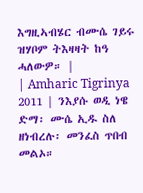እግዚኣብሄር ብሙሴ ገይሩ ዝሃቦም ትእዛዛት ከዓ ሓለውዎ። |
| Amharic Tigrinya 2011 | ንእያሱ ወዲ ነዌ ድማ፡ ሙሴ ኢዱ ስለ ዘነብረሉ፡ መንፈስ ጥበብ መልኦ።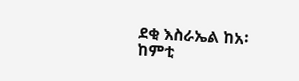ደቂ እስራኤል ከአ፡ ከምቲ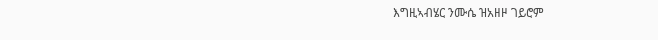እግዚኣብሄር ንሙሴ ዝአዘዞ ገይሮም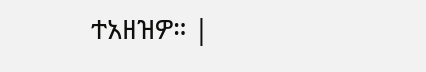ተአዘዝዎ። |